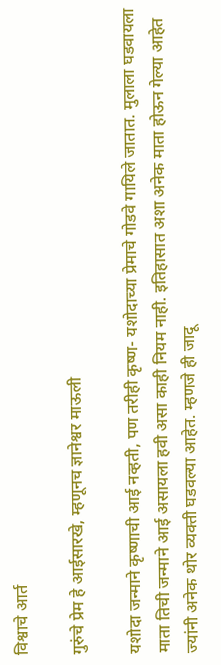विश्वाचे आर्त

गुरुंचे प्रेम हे आईसारखे, म्हणूनच ज्ञानेश्वर माऊली

यशोदा जन्माने कृष्णाची आई नव्हती, पण तरीही कृष्ण- यशोदाच्या प्रेमाचे गोडवे गायिले जातात. मुलाला घडवायला माता तिची जन्माने आई असायला हवी असा काही नियम नाही. इतिहासात अशा अनेक माता होऊन गेल्या आहेत ज्यांनी अनेक थोर व्यक्ती घडवल्या आहेत. म्हणजे ही जादू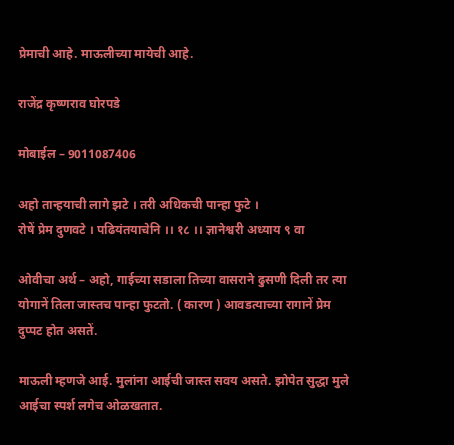प्रेमाची आहे. माऊलीच्या मायेची आहे.

राजेंद्र कृष्णराव घोरपडे

मोबाईल – 9011087406

अहो तान्हयाची लागे झटे । तरी अधिकची पान्हा फुटे ।
रोषें प्रेम दुणवटे । पढियंतयाचेनि ।। १८ ।। ज्ञानेश्वरी अध्याय ९ वा

ओवीचा अर्थ – अहो, गाईच्या सडाला तिच्या वासराने ढुसणी दिली तर त्या योगानें तिला जास्तच पान्हा फुटतो. ( कारण ) आवडत्याच्या रागानें प्रेम दुप्पट होत असतें.

माऊली म्हणजे आई. मुलांना आईची जास्त सवय असते. झोपेत सुद्धा मुले आईचा स्पर्श लगेच ओळखतात.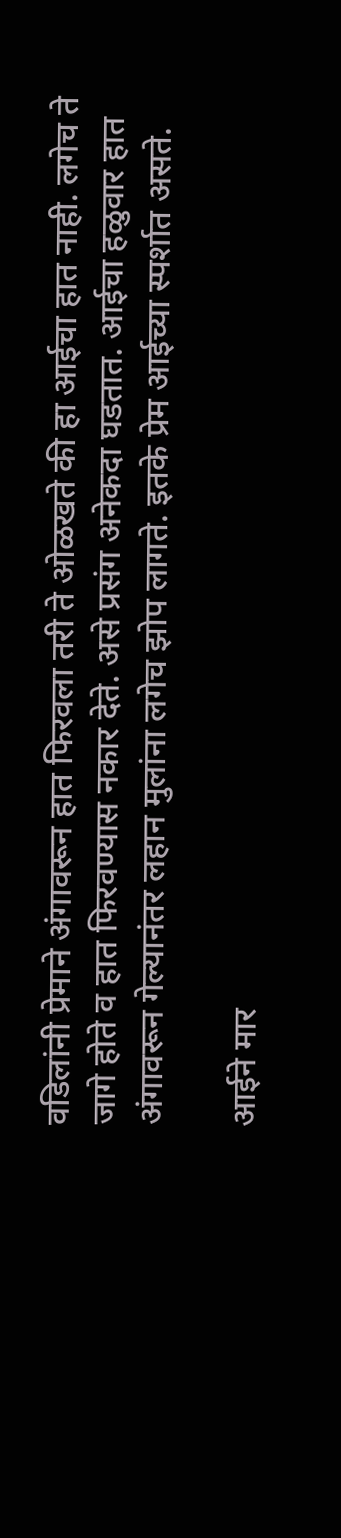वडिलांनी प्रेमाने अंगावरून हात फिरवला तरी ते ओळखते की हा आईचा हात नाही. लगेच ते जागे होते व हात फिरवण्यास नकार देते. असे प्रसंग अनेकदा घडतात. आईचा हळुवार हात अंगावरून गेल्यानंतर लहान मुलांना लगेच झोप लागते. इतके प्रेम आईच्या स्पर्शात असते.

आईने मार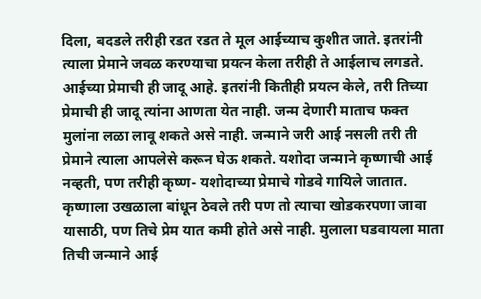दिला, बदडले तरीही रडत रडत ते मूल आईच्याच कुशीत जाते. इतरांनी त्याला प्रेमाने जवळ करण्याचा प्रयत्न केला तरीही ते आईलाच लगडते. आईच्या प्रेमाची ही जादू आहे. इतरांनी कितीही प्रयत्न केले, तरी तिच्या प्रेमाची ही जादू त्यांना आणता येत नाही. जन्म देणारी माताच फक्त मुलांना लळा लावू शकते असे नाही. जन्माने जरी आई नसली तरी ती प्रेमाने त्याला आपलेसे करून घेऊ शकते. यशोदा जन्माने कृष्णाची आई नव्हती, पण तरीही कृष्ण- यशोदाच्या प्रेमाचे गोडवे गायिले जातात. कृष्णाला उखळाला बांधून ठेवले तरी पण तो त्याचा खोडकरपणा जावा यासाठी, पण तिचे प्रेम यात कमी होते असे नाही. मुलाला घडवायला माता तिची जन्माने आई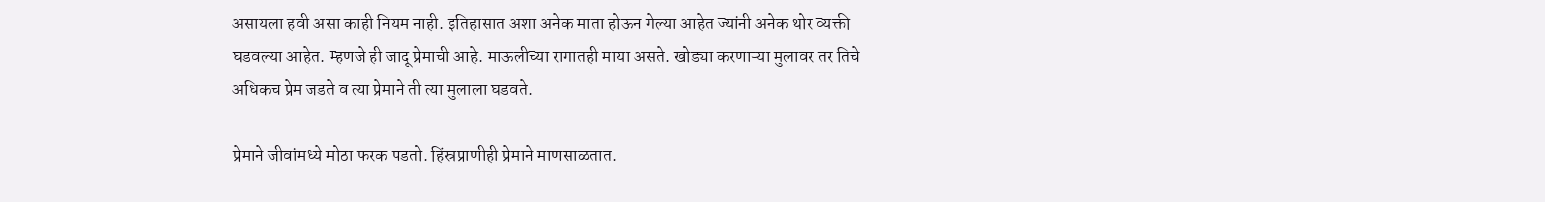असायला हवी असा काही नियम नाही. इतिहासात अशा अनेक माता होऊन गेल्या आहेत ज्यांनी अनेक थोर व्यक्ती घडवल्या आहेत. म्हणजे ही जादू प्रेमाची आहे. माऊलीच्या रागातही माया असते. खोड्या करणाऱ्या मुलावर तर तिचे अधिकच प्रेम जडते व त्या प्रेमाने ती त्या मुलाला घडवते.

प्रेमाने जीवांमध्ये मोठा फरक पडतो. हिंस्रप्राणीही प्रेमाने माणसाळतात.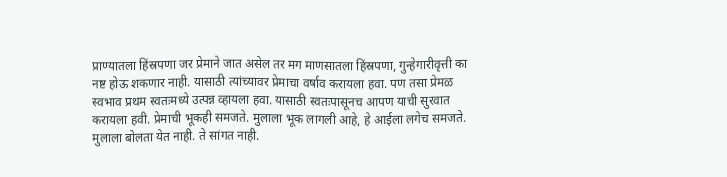प्राण्यातला हिंस्रपणा जर प्रेमाने जात असेल तर मग माणसातला हिंस्रपणा, गुन्हेगारीवृत्ती का नष्ट होऊ शकणार नाही. यासाठी त्यांच्यावर प्रेमाचा वर्षाव करायला हवा. पण तसा प्रेमळ स्वभाव प्रथम स्वतःमध्ये उत्पन्न व्हायला हवा. यासाठी स्वतःपासूनच आपण याची सुरवात करायला हवी. प्रेमाची भूकही समजते. मुलाला भूक लागली आहे, हे आईला लगेच समजते. मुलाला बोलता येत नाही. ते सांगत नाही.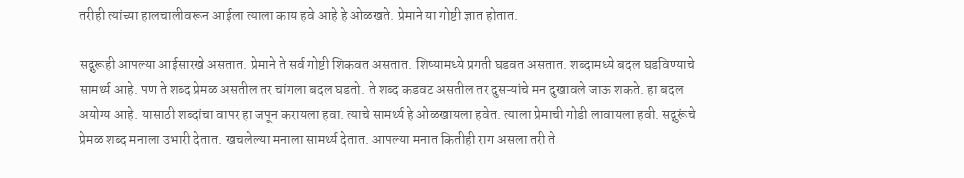तरीही त्यांच्या हालचालीवरून आईला त्याला काय हवे आहे हे ओळखते. प्रेमाने या गोष्टी ज्ञात होतात.

सद्गुरूही आपल्या आईसारखे असतात. प्रेमाने ते सर्व गोष्टी शिकवत असतात. शिष्यामध्ये प्रगती घडवत असतात. शब्दामध्ये बदल घडविण्याचे सामर्थ्य आहे. पण ते शब्द प्रेमळ असतील तर चांगला बदल घडतो. ते शब्द कडवट असतील तर दुसऱ्यांचे मन दुखावले जाऊ शकते. हा बदल अयोग्य आहे. यासाठी शब्दांचा वापर हा जपून करायला हवा. त्याचे सामर्थ्य हे ओळखायला हवेत. त्याला प्रेमाची गोडी लावायला हवी. सद्गुरूंचे प्रेमळ शब्द मनाला उभारी देतात. खचलेल्या मनाला सामर्थ्य देतात. आपल्या मनात कितीही राग असला तरी ते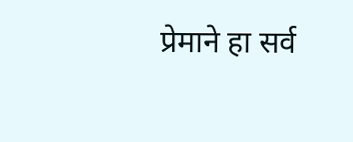प्रेमाने हा सर्व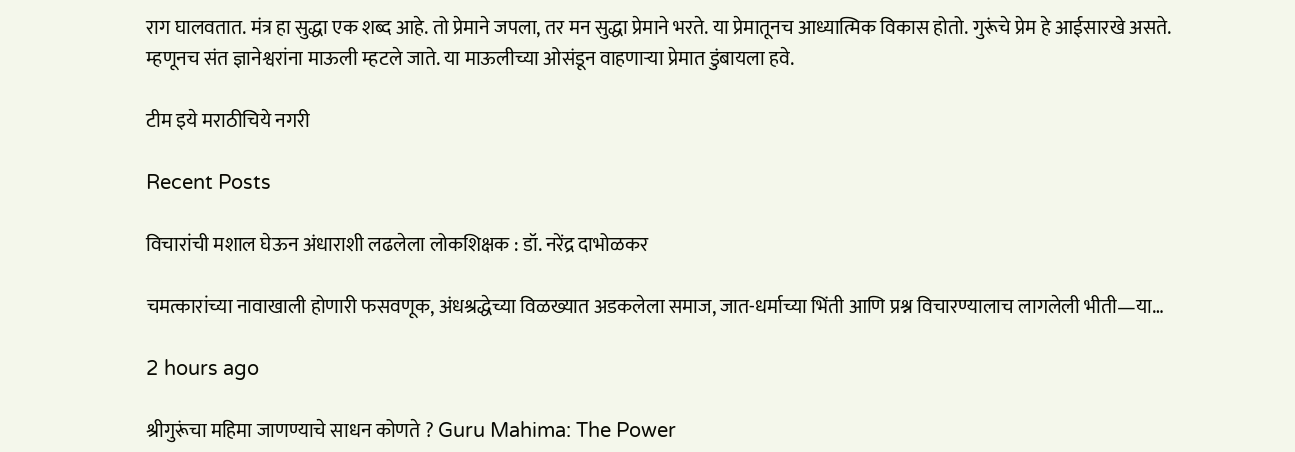राग घालवतात. मंत्र हा सुद्धा एक शब्द आहे. तो प्रेमाने जपला, तर मन सुद्धा प्रेमाने भरते. या प्रेमातूनच आध्यात्मिक विकास होतो. गुरूंचे प्रेम हे आईसारखे असते. म्हणूनच संत ज्ञानेश्वरांना माऊली म्हटले जाते. या माऊलीच्या ओसंडून वाहणाऱ्या प्रेमात डुंबायला हवे.

टीम इये मराठीचिये नगरी

Recent Posts

विचारांची मशाल घेऊन अंधाराशी लढलेला लोकशिक्षक : डॉ. नरेंद्र दाभोळकर

चमत्कारांच्या नावाखाली होणारी फसवणूक, अंधश्रद्धेच्या विळख्यात अडकलेला समाज, जात-धर्माच्या भिंती आणि प्रश्न विचारण्यालाच लागलेली भीती—या…

2 hours ago

श्रीगुरूंचा महिमा जाणण्याचे साधन कोणते ? Guru Mahima: The Power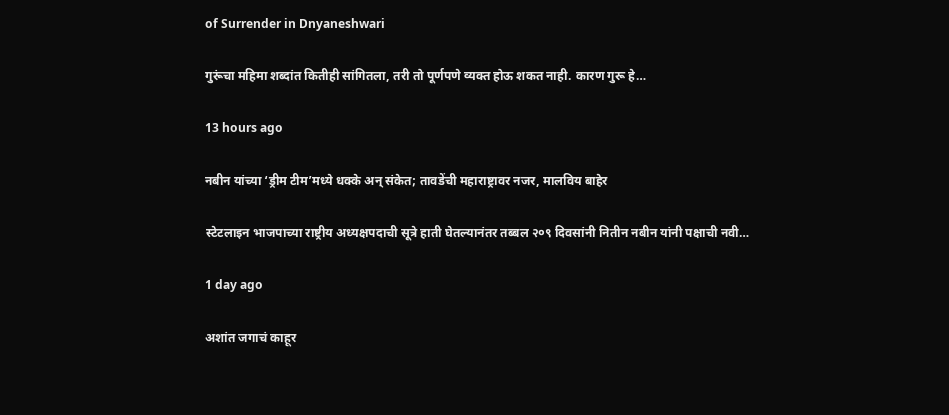of Surrender in Dnyaneshwari

गुरूंचा महिमा शब्दांत कितीही सांगितला, तरी तो पूर्णपणे व्यक्त होऊ शकत नाही. कारण गुरू हे…

13 hours ago

नबीन यांच्या ‘ड्रीम टीम’मध्ये धक्के अन् संकेत; तावडेंची महाराष्ट्रावर नजर, मालविय बाहेर

स्टेटलाइन भाजपाच्या राष्ट्रीय अध्यक्षपदाची सूत्रे हाती घेतल्यानंतर तब्बल २०९ दिवसांनी नितीन नबीन यांनी पक्षाची नवी…

1 day ago

अशांत जगाचं काहूर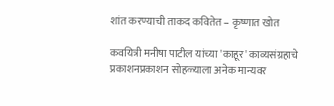शांत करण्याची ताकद कवितेत – कृष्णात खोत

कवयित्री मनीषा पाटील यांच्या 'काहूर' काव्यसंग्रहाचे प्रकाशनप्रकाशन सोहळ्याला अनेक मान्यवर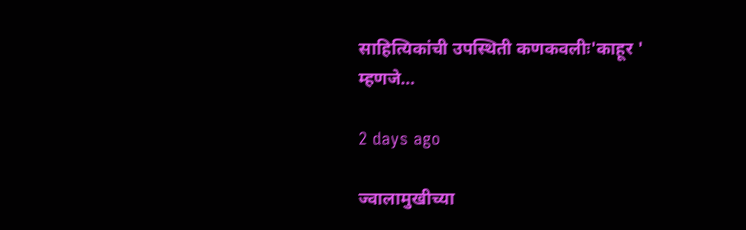साहित्यिकांची उपस्थिती कणकवलीः'काहूर ' म्हणजे…

2 days ago

ज्वालामुखीच्या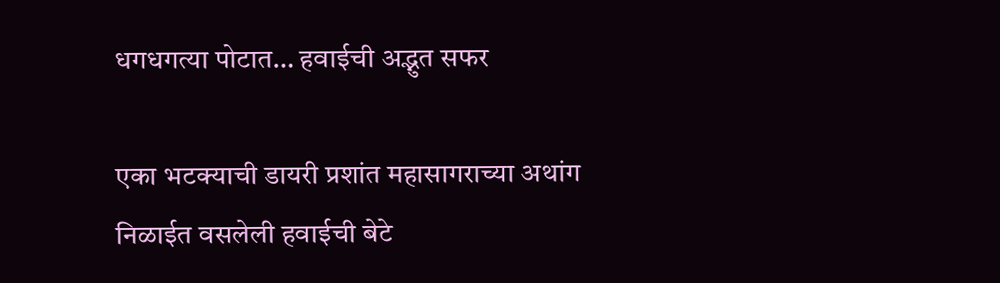धगधगत्या पोटात… हवाईची अद्भुत सफर

एका भटक्याची डायरी प्रशांत महासागराच्या अथांग निळाईत वसलेली हवाईची बेटे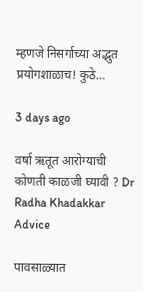म्हणजे निसर्गाच्या अद्भुत प्रयोगशाळाच! कुठे…

3 days ago

वर्षा ऋतूत आरोग्याची कोणती काळजी घ्यावी ? Dr Radha Khadakkar Advice

पावसाळ्यात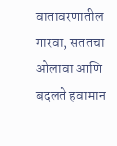वातावरणातील गारवा, सततचा ओलावा आणि बदलते हवामान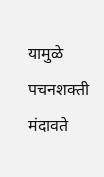यामुळे पचनशक्ती मंदावते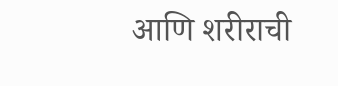आणि शरीराची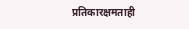प्रतिकारक्षमताही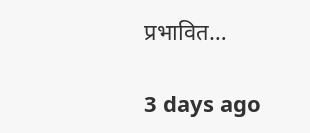प्रभावित…

3 days ago